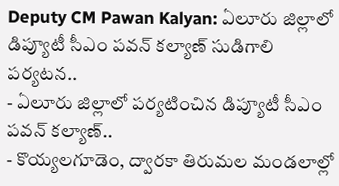Deputy CM Pawan Kalyan: ఏలూరు జిల్లాలో డిప్యూటీ సీఎం పవన్ కల్యాణ్ సుడిగాలి పర్యటన..
- ఏలూరు జిల్లాలో పర్యటించిన డిప్యూటీ సీఎం పవన్ కల్యాణ్..
- కొయ్యలగూడెం, ద్వారకా తిరుమల మండలాల్లో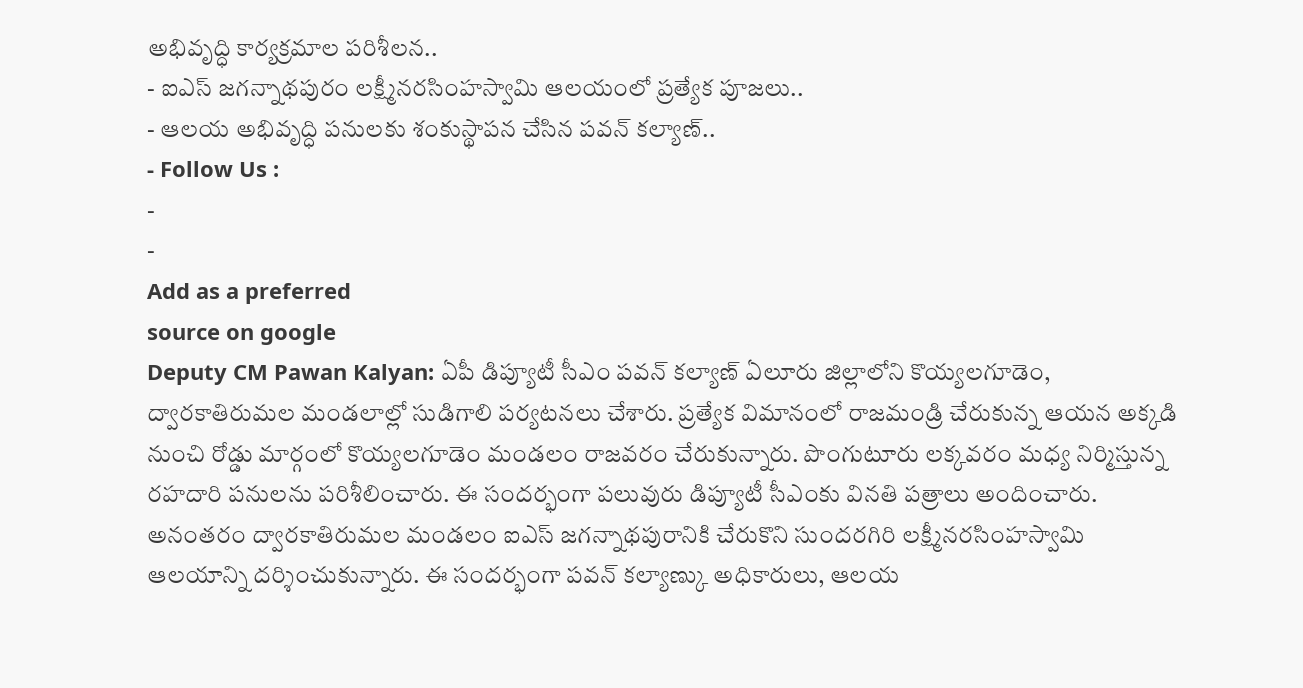అభివృద్ధి కార్యక్రమాల పరిశీలన..
- ఐఎస్ జగన్నాథపురం లక్ష్మీనరసింహస్వామి ఆలయంలో ప్రత్యేక పూజలు..
- ఆలయ అభివృద్ధి పనులకు శంకుస్థాపన చేసిన పవన్ కల్యాణ్..
- Follow Us :
-
-
Add as a preferred
source on google
Deputy CM Pawan Kalyan: ఏపీ డిప్యూటీ సీఎం పవన్ కల్యాణ్ ఏలూరు జిల్లాలోని కొయ్యలగూడెం, ద్వారకాతిరుమల మండలాల్లో సుడిగాలి పర్యటనలు చేశారు. ప్రత్యేక విమానంలో రాజమండ్రి చేరుకున్న ఆయన అక్కడి నుంచి రోడ్డు మార్గంలో కొయ్యలగూడెం మండలం రాజవరం చేరుకున్నారు. పొంగుటూరు లక్కవరం మధ్య నిర్మిస్తున్న రహదారి పనులను పరిశీలించారు. ఈ సందర్భంగా పలువురు డిప్యూటీ సీఎంకు వినతి పత్రాలు అందించారు. అనంతరం ద్వారకాతిరుమల మండలం ఐఎస్ జగన్నాథపురానికి చేరుకొని సుందరగిరి లక్ష్మీనరసింహస్వామి ఆలయాన్ని దర్శించుకున్నారు. ఈ సందర్భంగా పవన్ కల్యాణ్కు అధికారులు, ఆలయ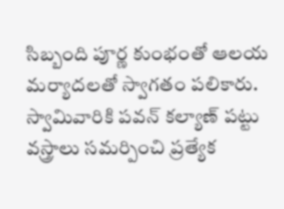సిబ్బంది పూర్ణ కుంభంతో ఆలయ మర్యాదలతో స్వాగతం పలికారు. స్వామివారికి పవన్ కల్యాణ్ పట్టు వస్త్రాలు సమర్పించి ప్రత్యేక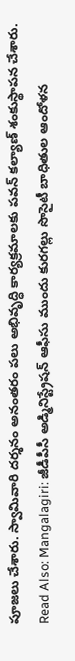పూజలు చేశారు. స్వామివారి దర్శనం అనంతరం పలు అభివృద్ధి కార్యక్రమాలకు పవన్ కల్యాణ్ శంకుస్థాపన చేశారు.
Read Also: Mangalagiri: జీడీపీసీ అడ్మినిస్ట్రేషన్ ఆఫీసు ముందు కురగల్లు సొసైటీ బాధితుల ఆందోళన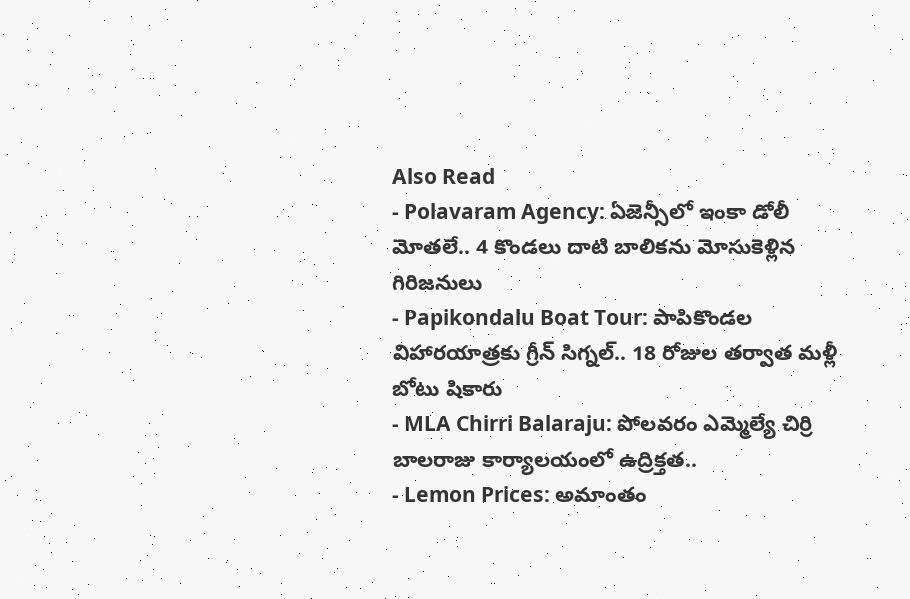Also Read
- Polavaram Agency: ఏజెన్సీలో ఇంకా డోలీ మోతలే.. 4 కొండలు దాటి బాలికను మోసుకెళ్లిన గిరిజనులు
- Papikondalu Boat Tour: పాపికొండల విహారయాత్రకు గ్రీన్ సిగ్నల్.. 18 రోజుల తర్వాత మళ్లీ బోటు షికారు
- MLA Chirri Balaraju: పోలవరం ఎమ్మెల్యే చిర్రి బాలరాజు కార్యాలయంలో ఉద్రిక్తత..
- Lemon Prices: అమాంతం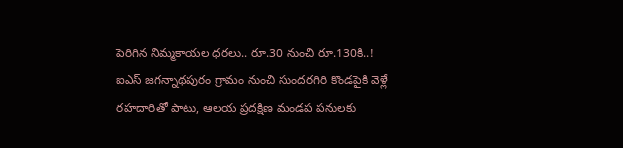పెరిగిన నిమ్మకాయల ధరలు.. రూ.30 నుంచి రూ.130కి..!
ఐఎస్ జగన్నాథపురం గ్రామం నుంచి సుందరగిరి కొండపైకి వెళ్లే రహదారితో పాటు, ఆలయ ప్రదక్షిణ మండప పనులకు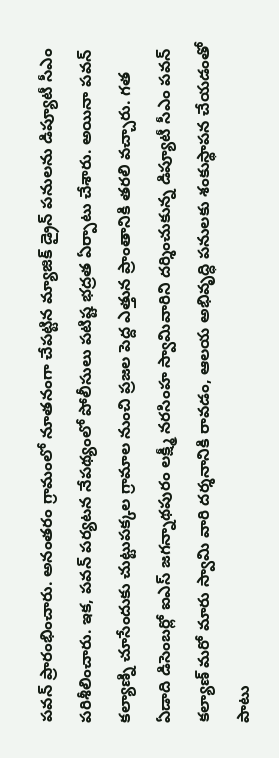పవన్ ప్రారంభించారు. అనంతరం గ్రామంలో నూతనంగా చేపట్టిన మ్యాజిక్ డ్రైన్ పనులను డిప్యూటీ సీఎం పరిశీలించారు. ఇక, పవన్ పర్యటన నేపథ్యంలో పోలీసులు పటిష్ట భద్రత ఏర్పాటు చేశారు. అయినా పవన్ కల్యాణ్ని చూసేందుకు చుట్టుపక్కల గ్రామాల నుంచి ప్రజల పెద్ద ఎత్తున ప్రాంతానికి తరలి వచ్చారు. గత ఏడాది డిసెంబర్లో ఐఎస్ జగన్నాథపురం లక్ష్మీ నరసింహ స్వామివారిని దర్శించుకున్న డిప్యూటీ సీఎం పవన్ కల్యాణ్ మరో మారు స్వామి వారి దర్శనానికి రావడం, ఆలయ అభివృద్ధి పనులకు శంకుస్థాపన చేయడంతో పాటు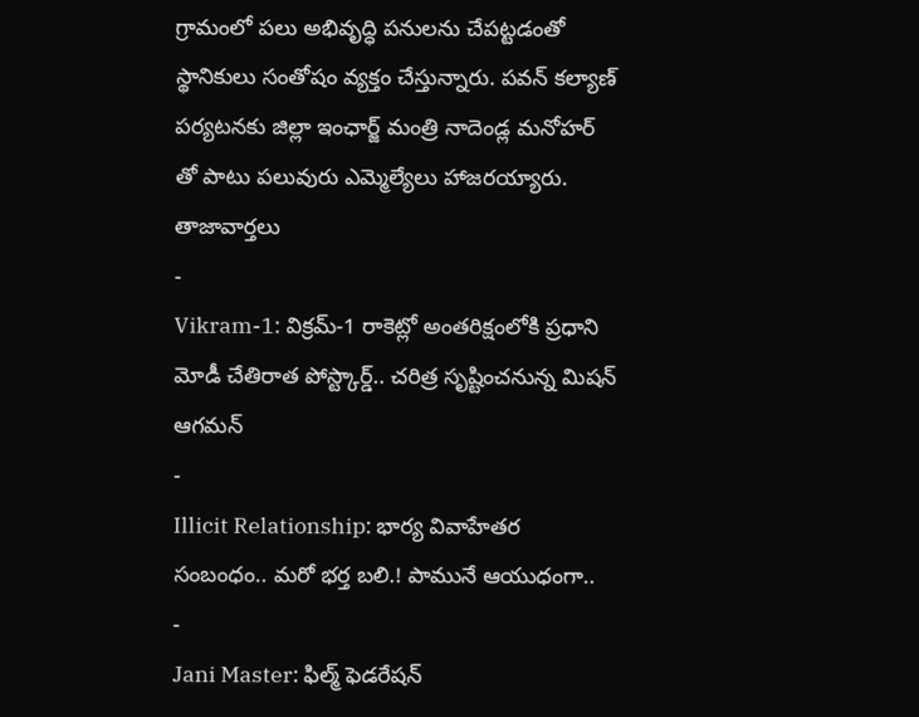గ్రామంలో పలు అభివృద్ధి పనులను చేపట్టడంతో స్థానికులు సంతోషం వ్యక్తం చేస్తున్నారు. పవన్ కల్యాణ్ పర్యటనకు జిల్లా ఇంఛార్జ్ మంత్రి నాదెండ్ల మనోహర్ తో పాటు పలువురు ఎమ్మెల్యేలు హాజరయ్యారు.
తాజావార్తలు
-
Vikram-1: విక్రమ్-1 రాకెట్లో అంతరిక్షంలోకి ప్రధాని మోడీ చేతిరాత పోస్ట్కార్డ్.. చరిత్ర సృష్టించనున్న మిషన్ ఆగమన్
-
Illicit Relationship: భార్య వివాహేతర సంబంధం.. మరో భర్త బలి.! పామునే ఆయుధంగా..
-
Jani Master: ఫిల్మ్ ఫెడరేషన్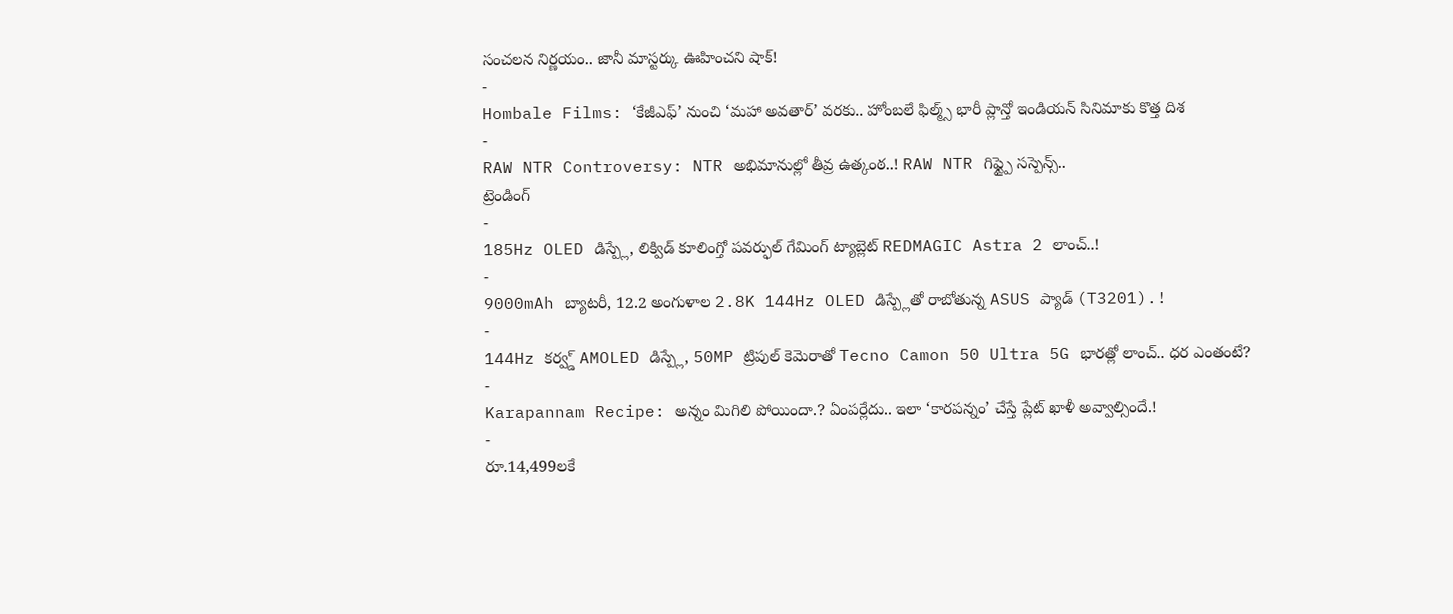సంచలన నిర్ణయం.. జానీ మాస్టర్కు ఊహించని షాక్!
-
Hombale Films: ‘కేజీఎఫ్’ నుంచి ‘మహా అవతార్’ వరకు.. హోంబలే ఫిల్మ్స్ భారీ ప్లాన్తో ఇండియన్ సినిమాకు కొత్త దిశ
-
RAW NTR Controversy: NTR అభిమానుల్లో తీవ్ర ఉత్కంఠ..! RAW NTR గిఫ్ట్పై సస్పెన్స్..
ట్రెండింగ్
-
185Hz OLED డిస్ప్లే, లిక్విడ్ కూలింగ్తో పవర్ఫుల్ గేమింగ్ ట్యాబ్లెట్ REDMAGIC Astra 2 లాంచ్..!
-
9000mAh బ్యాటరీ, 12.2 అంగుళాల 2.8K 144Hz OLED డిస్ప్లేతో రాబోతున్న ASUS ప్యాడ్ (T3201).!
-
144Hz కర్వ్డ్ AMOLED డిస్ప్లే, 50MP ట్రిపుల్ కెమెరాతో Tecno Camon 50 Ultra 5G భారత్లో లాంచ్.. ధర ఎంతంటే?
-
Karapannam Recipe: అన్నం మిగిలి పోయిందా.? ఏంపర్లేదు.. ఇలా ‘కారపన్నం’ చేస్తే ప్లేట్ ఖాళీ అవ్వాల్సిందే.!
-
రూ.14,499లకే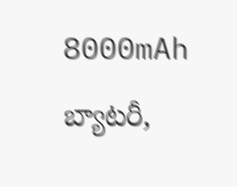8000mAh బ్యాటరీ,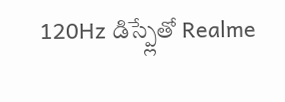120Hz డిస్ప్లేతో Realme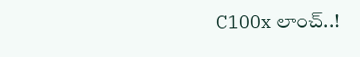C100x లాంచ్..!